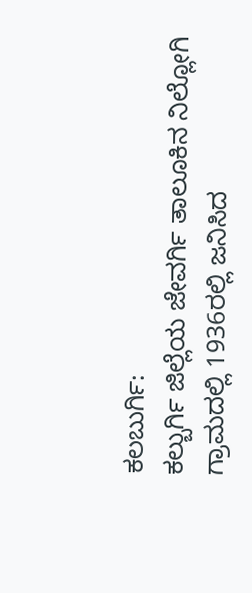ಕಲಬುರ್ಗಿ:
ಕಲ್ಬುರ್ಗಿ ಜಿಲ್ಲೆಯ ಜೇವರ್ಗಿ ತಾಲೂಕಿನ ನಿಲ್ಲೋಗಿ ಗ್ರಾಮದಲ್ಲಿ 1936ರಲ್ಲಿ ಜನಿಸಿದ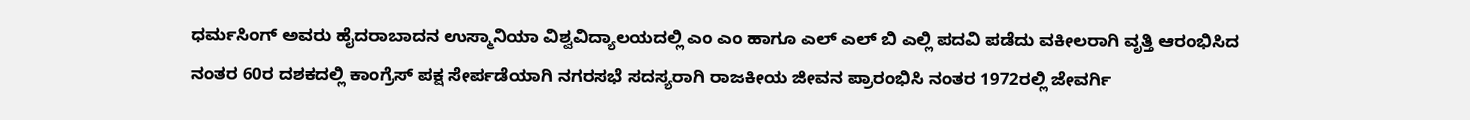ಧರ್ಮಸಿಂಗ್ ಅವರು ಹೈದರಾಬಾದನ ಉಸ್ಮಾನಿಯಾ ವಿಶ್ವವಿದ್ಯಾಲಯದಲ್ಲಿ ಎಂ ಎಂ ಹಾಗೂ ಎಲ್ ಎಲ್ ಬಿ ಎಲ್ಲಿ ಪದವಿ ಪಡೆದು ವಕೀಲರಾಗಿ ವೃತ್ತಿ ಆರಂಭಿಸಿದ ನಂತರ 60ರ ದಶಕದಲ್ಲಿ ಕಾಂಗ್ರೆಸ್ ಪಕ್ಷ ಸೇರ್ಪಡೆಯಾಗಿ ನಗರಸಭೆ ಸದಸ್ಯರಾಗಿ ರಾಜಕೀಯ ಜೀವನ ಪ್ರಾರಂಭಿಸಿ ನಂತರ 1972ರಲ್ಲಿ ಜೇವರ್ಗಿ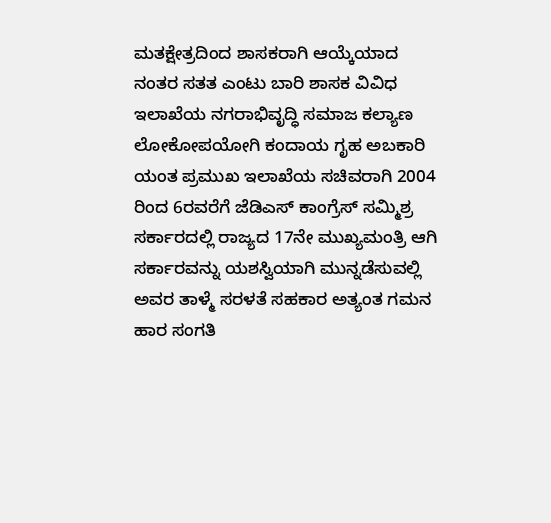ಮತಕ್ಷೇತ್ರದಿಂದ ಶಾಸಕರಾಗಿ ಆಯ್ಕೆಯಾದ ನಂತರ ಸತತ ಎಂಟು ಬಾರಿ ಶಾಸಕ ವಿವಿಧ ಇಲಾಖೆಯ ನಗರಾಭಿವೃದ್ಧಿ ಸಮಾಜ ಕಲ್ಯಾಣ ಲೋಕೋಪಯೋಗಿ ಕಂದಾಯ ಗೃಹ ಅಬಕಾರಿ ಯಂತ ಪ್ರಮುಖ ಇಲಾಖೆಯ ಸಚಿವರಾಗಿ 2004 ರಿಂದ 6ರವರೆಗೆ ಜೆಡಿಎಸ್ ಕಾಂಗ್ರೆಸ್ ಸಮ್ಮಿಶ್ರ ಸರ್ಕಾರದಲ್ಲಿ ರಾಜ್ಯದ 17ನೇ ಮುಖ್ಯಮಂತ್ರಿ ಆಗಿ ಸರ್ಕಾರವನ್ನು ಯಶಸ್ವಿಯಾಗಿ ಮುನ್ನಡೆಸುವಲ್ಲಿ ಅವರ ತಾಳ್ಮೆ ಸರಳತೆ ಸಹಕಾರ ಅತ್ಯಂತ ಗಮನ ಹಾರ ಸಂಗತಿ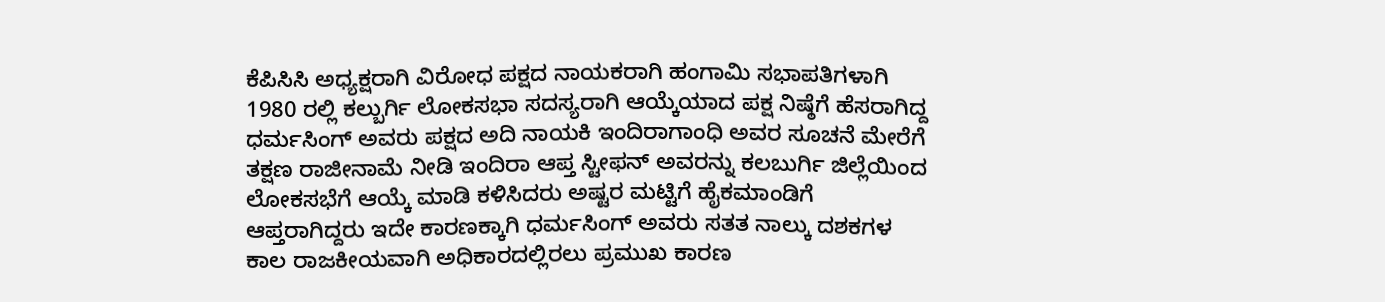ಕೆಪಿಸಿಸಿ ಅಧ್ಯಕ್ಷರಾಗಿ ವಿರೋಧ ಪಕ್ಷದ ನಾಯಕರಾಗಿ ಹಂಗಾಮಿ ಸಭಾಪತಿಗಳಾಗಿ 1980 ರಲ್ಲಿ ಕಲ್ಬುರ್ಗಿ ಲೋಕಸಭಾ ಸದಸ್ಯರಾಗಿ ಆಯ್ಕೆಯಾದ ಪಕ್ಷ ನಿಷ್ಠೆಗೆ ಹೆಸರಾಗಿದ್ದ ಧರ್ಮಸಿಂಗ್ ಅವರು ಪಕ್ಷದ ಅದಿ ನಾಯಕಿ ಇಂದಿರಾಗಾಂಧಿ ಅವರ ಸೂಚನೆ ಮೇರೆಗೆ ತಕ್ಷಣ ರಾಜೀನಾಮೆ ನೀಡಿ ಇಂದಿರಾ ಆಪ್ತ ಸ್ಟೀಫನ್ ಅವರನ್ನು ಕಲಬುರ್ಗಿ ಜಿಲ್ಲೆಯಿಂದ ಲೋಕಸಭೆಗೆ ಆಯ್ಕೆ ಮಾಡಿ ಕಳಿಸಿದರು ಅಷ್ಟರ ಮಟ್ಟಿಗೆ ಹೈಕಮಾಂಡಿಗೆ ಆಪ್ತರಾಗಿದ್ದರು ಇದೇ ಕಾರಣಕ್ಕಾಗಿ ಧರ್ಮಸಿಂಗ್ ಅವರು ಸತತ ನಾಲ್ಕು ದಶಕಗಳ ಕಾಲ ರಾಜಕೀಯವಾಗಿ ಅಧಿಕಾರದಲ್ಲಿರಲು ಪ್ರಮುಖ ಕಾರಣ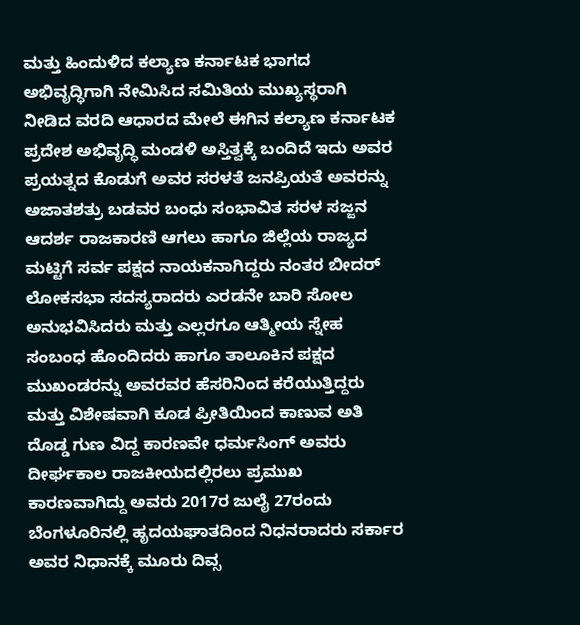ಮತ್ತು ಹಿಂದುಳಿದ ಕಲ್ಯಾಣ ಕರ್ನಾಟಕ ಭಾಗದ ಅಭಿವೃದ್ಧಿಗಾಗಿ ನೇಮಿಸಿದ ಸಮಿತಿಯ ಮುಖ್ಯಸ್ಥರಾಗಿ ನೀಡಿದ ವರದಿ ಆಧಾರದ ಮೇಲೆ ಈಗಿನ ಕಲ್ಯಾಣ ಕರ್ನಾಟಕ ಪ್ರದೇಶ ಅಭಿವೃದ್ಧಿ ಮಂಡಳಿ ಅಸ್ತಿತ್ವಕ್ಕೆ ಬಂದಿದೆ ಇದು ಅವರ ಪ್ರಯತ್ನದ ಕೊಡುಗೆ ಅವರ ಸರಳತೆ ಜನಪ್ರಿಯತೆ ಅವರನ್ನು ಅಜಾತಶತ್ರು ಬಡವರ ಬಂಧು ಸಂಭಾವಿತ ಸರಳ ಸಜ್ಜನ ಆದರ್ಶ ರಾಜಕಾರಣಿ ಆಗಲು ಹಾಗೂ ಜಿಲ್ಲೆಯ ರಾಜ್ಯದ ಮಟ್ಟಿಗೆ ಸರ್ವ ಪಕ್ಷದ ನಾಯಕನಾಗಿದ್ದರು ನಂತರ ಬೀದರ್ ಲೋಕಸಭಾ ಸದಸ್ಯರಾದರು ಎರಡನೇ ಬಾರಿ ಸೋಲ ಅನುಭವಿಸಿದರು ಮತ್ತು ಎಲ್ಲರಗೂ ಆತ್ಮೀಯ ಸ್ನೇಹ ಸಂಬಂಧ ಹೊಂದಿದರು ಹಾಗೂ ತಾಲೂಕಿನ ಪಕ್ಷದ ಮುಖಂಡರನ್ನು ಅವರವರ ಹೆಸರಿನಿಂದ ಕರೆಯುತ್ತಿದ್ದರು ಮತ್ತು ವಿಶೇಷವಾಗಿ ಕೂಡ ಪ್ರೀತಿಯಿಂದ ಕಾಣುವ ಅತಿ ದೊಡ್ಡ ಗುಣ ವಿದ್ದ ಕಾರಣವೇ ಧರ್ಮಸಿಂಗ್ ಅವರು ದೀರ್ಘಕಾಲ ರಾಜಕೀಯದಲ್ಲಿರಲು ಪ್ರಮುಖ ಕಾರಣವಾಗಿದ್ದು ಅವರು 2017ರ ಜುಲೈ 27ರಂದು ಬೆಂಗಳೂರಿನಲ್ಲಿ ಹೃದಯಘಾತದಿಂದ ನಿಧನರಾದರು ಸರ್ಕಾರ ಅವರ ನಿಧಾನಕ್ಕೆ ಮೂರು ದಿವ್ಸ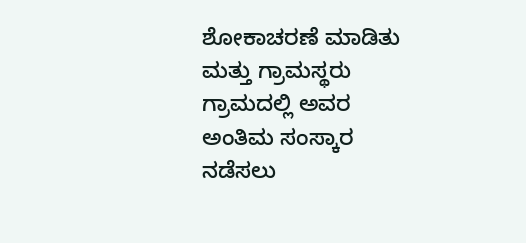ಶೋಕಾಚರಣೆ ಮಾಡಿತು ಮತ್ತು ಗ್ರಾಮಸ್ಥರು ಗ್ರಾಮದಲ್ಲಿ ಅವರ ಅಂತಿಮ ಸಂಸ್ಕಾರ ನಡೆಸಲು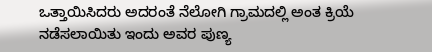ಒತ್ತಾಯಿಸಿದರು ಅದರಂತೆ ನೆಲೋಗಿ ಗ್ರಾಮದಲ್ಲಿ ಅಂತ ಕ್ರಿಯೆ ನಡೆಸಲಾಯಿತು ಇಂದು ಅವರ ಪುಣ್ಯ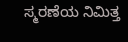ಸ್ಮರಣೆಯ ನಿಮಿತ್ತ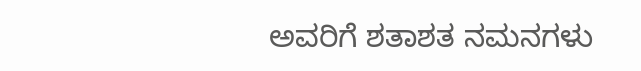ಅವರಿಗೆ ಶತಾಶತ ನಮನಗಳು